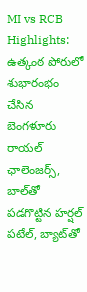MI vs RCB Highlights: ఉత్కంఠ పోరులో శుభారంభం చేసిన బెంగళూరు రాయల్ ఛాలెంజర్స్, బాల్‌తో పడగొట్టిన హర్షల్ పటేల్, బ్యాట్‌తో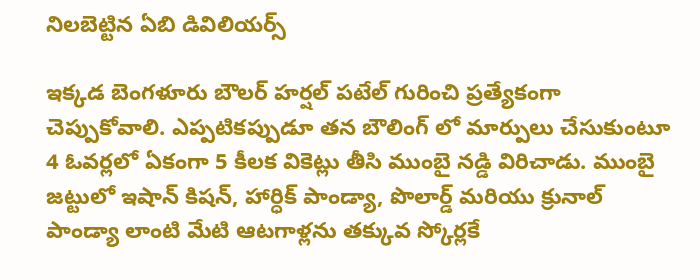నిలబెట్టిన ఏబి డివిలియర్స్

ఇక్కడ బెంగళూరు బౌలర్ హర్షల్ పటేల్ గురించి ప్రత్యేకంగా చెప్పుకోవాలి. ఎప్పటికప్పుడూ తన బౌలింగ్ లో మార్పులు చేసుకుంటూ 4 ఓవర్లలో ఏకంగా 5 కీలక వికెట్లు తీసి ముంబై నడ్డి విరిచాడు. ముంబై జట్టులో ఇషాన్ కిషన్, హార్ధిక్ పాండ్యా, పొలార్డ్ మరియు క్రునాల్ పాండ్యా లాంటి మేటి ఆటగాళ్లను తక్కువ స్కోర్లకే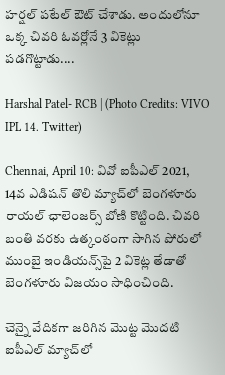హర్షల్ పటేల్ ఔట్ చేశాడు. అందులోనూ ఒక్క చివరి ఓవర్లోనే 3 వికెట్లు పడగొట్టాడు....

Harshal Patel- RCB | (Photo Credits: VIVO IPL 14. Twitter)

Chennai, April 10: వివో ఐపీఎల్ 2021, 14వ ఎడిషన్ తొలి మ్యాచ్‌లో బెంగళూరు రాయల్ ఛాలెంజర్స్ బోణి కొట్టింది. చివరి బంతి వరకు ఉత్కంఠంగా సాగిన పోరులో ముంబై ఇండియన్స్‌పై 2 వికెట్ల తేడాతో బెంగళూరు విజయం సాధించింది.

చెన్నై వేదికగా జరిగిన మొట్ట మొదటి ఐపీఎల్ మ్యాచ్‌లో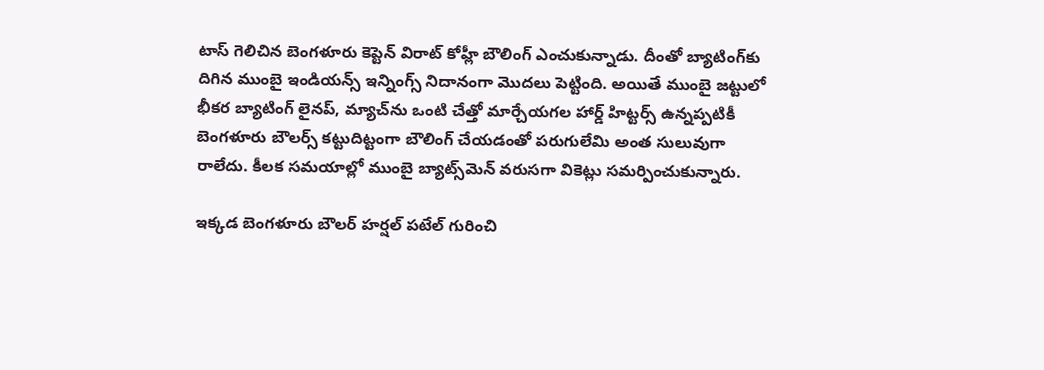టాస్ గెలిచిన బెంగళూరు కెప్టెన్ విరాట్ కోహ్లీ బౌలింగ్ ఎంచుకున్నాడు. దీంతో బ్యాటింగ్‌కు దిగిన ముంబై ఇండియన్స్ ఇన్నింగ్స్ నిదానంగా మొదలు పెట్టింది. అయితే ముంబై జట్టులో భీకర బ్యాటింగ్ లైనప్, మ్యాచ్‌ను ఒంటి చేత్తో మార్చేయగల హార్డ్ హిట్టర్స్ ఉన్నప్పటికీ బెంగళూరు బౌలర్స్ కట్టుదిట్టంగా బౌలింగ్ చేయడంతో పరుగులేమి అంత సులువుగా రాలేదు. కీలక సమయాల్లో ముంబై బ్యాట్స్‌మెన్ వరుసగా వికెట్లు సమర్పించుకున్నారు.

ఇక్కడ బెంగళూరు బౌలర్ హర్షల్ పటేల్ గురించి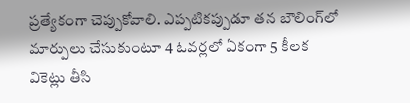ప్రత్యేకంగా చెప్పుకోవాలి. ఎప్పటికప్పుడూ తన బౌలింగ్‌లో మార్పులు చేసుకుంటూ 4 ఓవర్లలో ఏకంగా 5 కీలక వికెట్లు తీసి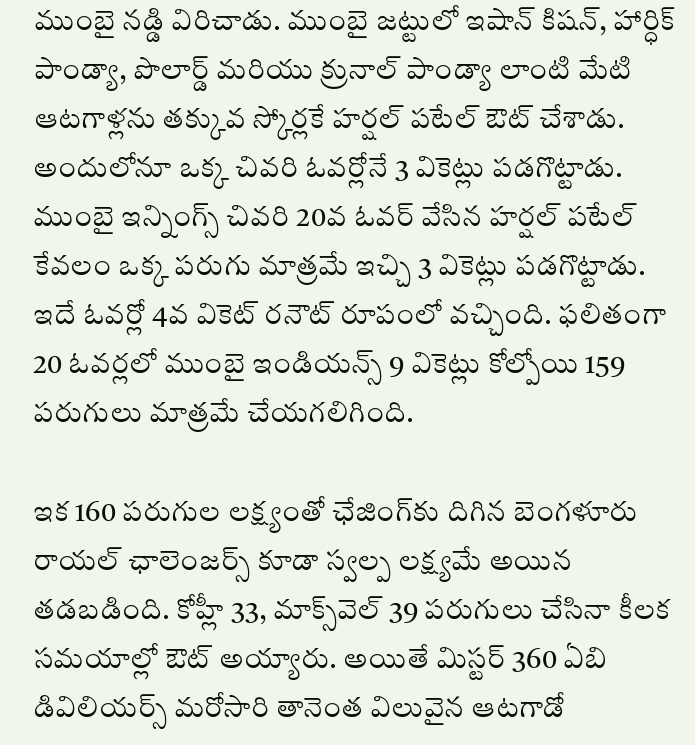ముంబై నడ్డి విరిచాడు. ముంబై జట్టులో ఇషాన్ కిషన్, హార్ధిక్ పాండ్యా, పొలార్డ్ మరియు క్రునాల్ పాండ్యా లాంటి మేటి ఆటగాళ్లను తక్కువ స్కోర్లకే హర్షల్ పటేల్ ఔట్ చేశాడు. అందులోనూ ఒక్క చివరి ఓవర్లోనే 3 వికెట్లు పడగొట్టాడు. ముంబై ఇన్నింగ్స్ చివరి 20వ ఓవర్ వేసిన హర్షల్ పటేల్ కేవలం ఒక్క పరుగు మాత్రమే ఇచ్చి 3 వికెట్లు పడగొట్టాడు. ఇదే ఓవర్లో 4వ వికెట్ రనౌట్ రూపంలో వచ్చింది. ఫలితంగా 20 ఓవర్లలో ముంబై ఇండియన్స్ 9 వికెట్లు కోల్పోయి 159 పరుగులు మాత్రమే చేయగలిగింది.

ఇక 160 పరుగుల లక్ష్యంతో ఛేజింగ్‌కు దిగిన బెంగళూరు రాయల్ ఛాలెంజర్స్ కూడా స్వల్ప లక్ష్యమే అయిన తడబడింది. కోహ్లీ 33, మాక్స్‌వెల్ 39 పరుగులు చేసినా కీలక సమయాల్లో ఔట్ అయ్యారు. అయితే మిస్టర్ 360 ఏబి డివిలియర్స్ మరోసారి తానెంత విలువైన ఆటగాడో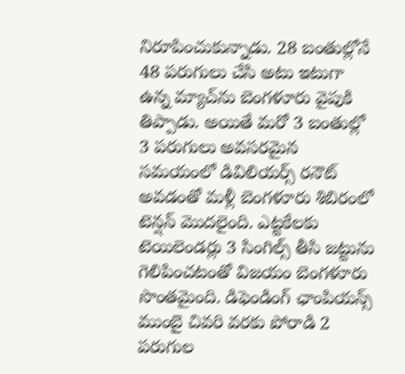నిరూపించుకున్నాడు. 28 బంతుల్లోనే 48 పరుగులు చేసి అటు ఇటుగా ఉన్న మ్యాచ్‌ను బెంగళూరు వైపుకి తిప్పాడు. అయితే మరో 3 బంతుల్లో 3 పరుగులు అవసరమైన సమయంలో డివిలియర్స్ రనౌట్ అవడంతో మళ్లీ బెంగళూరు శిబిరంలో టెన్షన్ మొదలైంది. ఎట్టకేలకు టెయిలెండర్లు 3 సింగిల్స్ తీసి జట్టును గెలిపించటంతో విజయం బెంగళూరు సొంతమైంది. డిఫెండింగ్ ఛాంపియన్స్ ముంబై చివరి వరకు పోరాడి 2 పరుగుల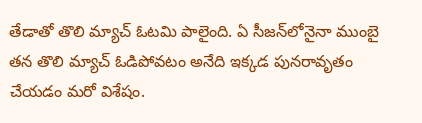తేడాతో తొలి మ్యాచ్ ఓటమి పాలైంది. ఏ సీజన్‌లోనైనా ముంబై తన తొలి మ్యాచ్ ఓడిపోవటం అనేది ఇక్కడ పునరావృతం చేయడం మరో విశేషం.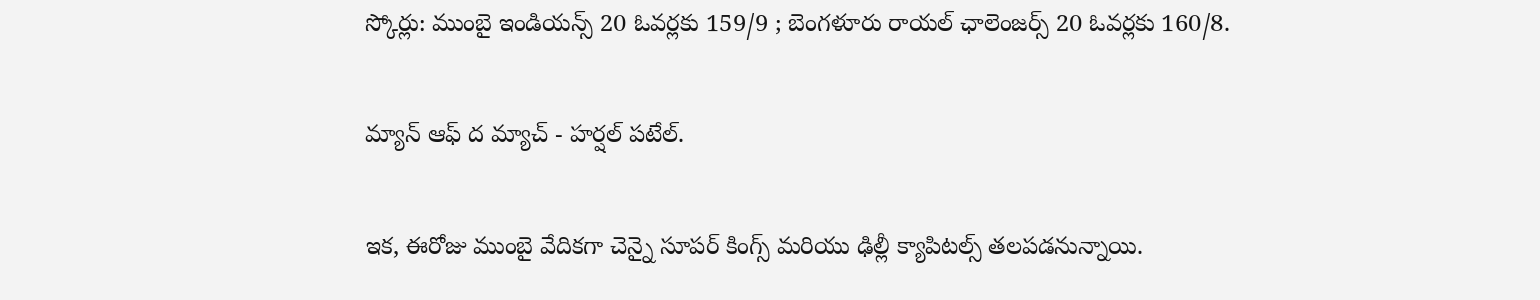స్కోర్లు: ముంబై ఇండియన్స్ 20 ఓవర్లకు 159/9 ; బెంగళూరు రాయల్ ఛాలెంజర్స్ 20 ఓవర్లకు 160/8.

మ్యాన్ ఆఫ్ ద మ్యాచ్ - హర్షల్ పటేల్.

ఇక, ఈరోజు ముంబై వేదికగా చెన్నై సూపర్ కింగ్స్ మరియు ఢిల్లీ క్యాపిటల్స్ తలపడనున్నాయి.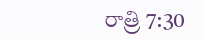రాత్రి 7:30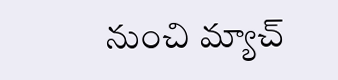నుంచి మ్యాచ్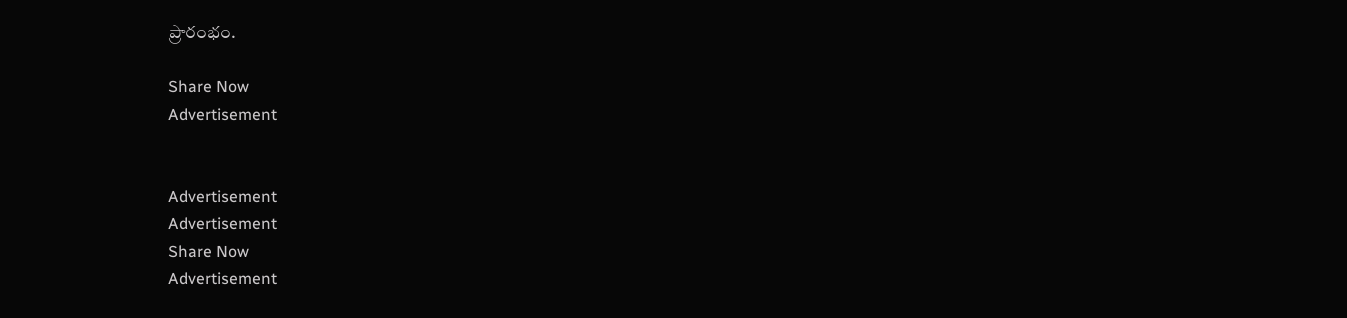ప్రారంభం.

Share Now
Advertisement


Advertisement
Advertisement
Share Now
Advertisement